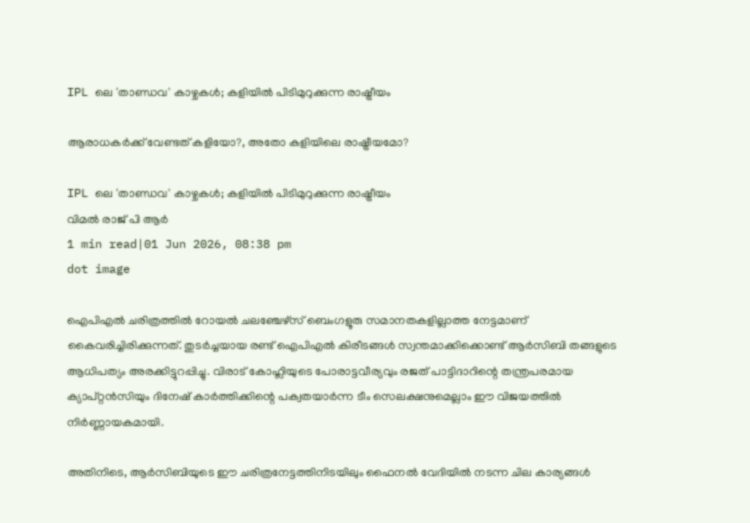IPL ലെ 'താണ്ഡവ' കാഴ്ചകൾ; കളിയിൽ പിടിമുറുക്കുന്ന രാഷ്ട്രീയം

ആരാധകർക്ക് വേണ്ടത് കളിയോ?, അതോ കളിയിലെ രാഷ്ട്രീയമോ?

IPL ലെ 'താണ്ഡവ' കാഴ്ചകൾ; കളിയിൽ പിടിമുറുക്കുന്ന രാഷ്ട്രീയം
വിമൽ രാജ് പി ആർ
1 min read|01 Jun 2026, 08:38 pm
dot image

ഐപിഎൽ ചരിത്രത്തിൽ റോയൽ ചലഞ്ചേഴ്സ് ബെംഗളൂരു സമാനതകളില്ലാത്ത നേട്ടമാണ് കൈവരിച്ചിരിക്കുന്നത്. തുടർച്ചയായ രണ്ട് ഐപിഎൽ കിരീടങ്ങൾ സ്വന്തമാക്കിക്കൊണ്ട് ആർസിബി തങ്ങളുടെ ആധിപത്യം അരക്കിട്ടുറപ്പിച്ചു. വിരാട് കോഹ്ലിയുടെ പോരാട്ടവീര്യവും രജത് പാട്ടിദാറിന്റെ തന്ത്രപരമായ ക്യാപ്റ്റൻസിയും ദിനേഷ് കാർത്തിക്കിന്റെ പക്വതയാർന്ന ടീം സെലക്ഷനുമെല്ലാം ഈ വിജയത്തിൽ നിർണ്ണായകമായി.

അതിനിടെ, ആർസിബിയുടെ ഈ ചരിത്രനേട്ടത്തിനിടയിലും ഫൈനൽ വേദിയിൽ നടന്ന ചില കാര്യങ്ങൾ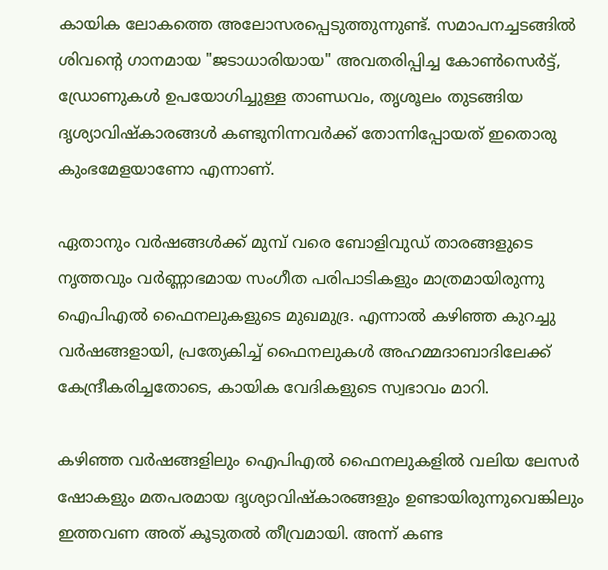കായിക ലോകത്തെ അലോസരപ്പെടുത്തുന്നുണ്ട്. സമാപനച്ചടങ്ങിൽ ശിവന്റെ ഗാനമായ "ജടാധാരിയായ" അവതരിപ്പിച്ച കോൺസെർട്ട്, ഡ്രോണുകൾ ഉപയോഗിച്ചുള്ള താണ്ഡവം, തൃശൂലം തുടങ്ങിയ ദൃശ്യാവിഷ്കാരങ്ങൾ കണ്ടുനിന്നവർക്ക് തോന്നിപ്പോയത് ഇതൊരു കുംഭമേളയാണോ എന്നാണ്.

ഏതാനും വർഷങ്ങൾക്ക് മുമ്പ് വരെ ബോളിവുഡ് താരങ്ങളുടെ നൃത്തവും വർണ്ണാഭമായ സംഗീത പരിപാടികളും മാത്രമായിരുന്നു ഐപിഎൽ ഫൈനലുകളുടെ മുഖമുദ്ര. എന്നാൽ കഴിഞ്ഞ കുറച്ചു വർഷങ്ങളായി, പ്രത്യേകിച്ച് ഫൈനലുകൾ അഹമ്മദാബാദിലേക്ക് കേന്ദ്രീകരിച്ചതോടെ, കായിക വേദികളുടെ സ്വഭാവം മാറി.

കഴിഞ്ഞ വർഷങ്ങളിലും ഐപിഎൽ ഫൈനലുകളിൽ വലിയ ലേസർ ഷോകളും മതപരമായ ദൃശ്യാവിഷ്കാരങ്ങളും ഉണ്ടായിരുന്നുവെങ്കിലും ഇത്തവണ അത് കൂടുതൽ തീവ്രമായി. അന്ന് കണ്ട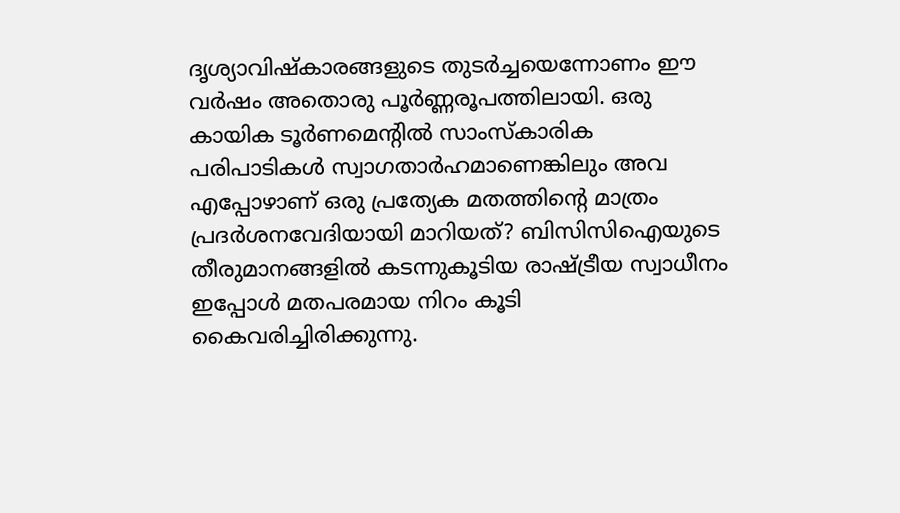ദൃശ്യാവിഷ്കാരങ്ങളുടെ തുടർച്ചയെന്നോണം ഈ വർഷം അതൊരു പൂർണ്ണരൂപത്തിലായി. ഒരു കായിക ടൂർണമെന്റിൽ സാംസ്കാരിക പരിപാടികൾ സ്വാഗതാർഹമാണെങ്കിലും അവ എപ്പോഴാണ് ഒരു പ്രത്യേക മതത്തിന്റെ മാത്രം പ്രദർശനവേദിയായി മാറിയത്? ബിസിസിഐയുടെ തീരുമാനങ്ങളിൽ കടന്നുകൂടിയ രാഷ്ട്രീയ സ്വാധീനം ഇപ്പോൾ മതപരമായ നിറം കൂടി കൈവരിച്ചിരിക്കുന്നു.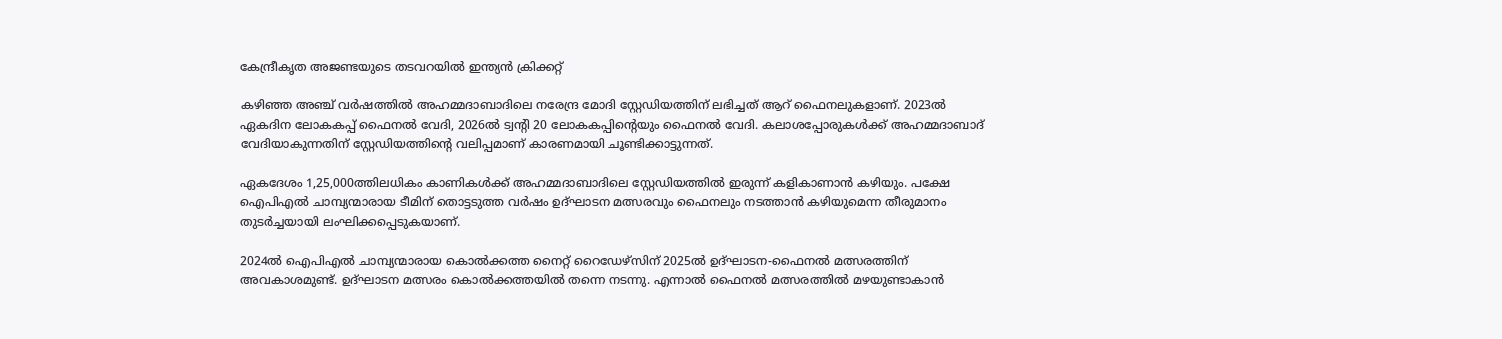കേന്ദ്രീകൃത അജണ്ടയുടെ തടവറയിൽ ഇന്ത്യൻ ക്രിക്കറ്റ്

കഴിഞ്ഞ അഞ്ച് വർഷത്തിൽ അഹമ്മദാബാദിലെ നരേന്ദ്ര മോദി സ്റ്റേഡിയത്തിന് ലഭിച്ചത് ആറ് ഫൈനലുകളാണ്. 2023ൽ ഏകദിന ലോകകപ്പ് ഫൈനൽ വേദി, 2026ൽ ട്വന്റി 20 ലോകകപ്പിന്റെയും ഫൈനൽ വേദി. കലാശപ്പോരുകൾക്ക് അഹമ്മദാബാദ് വേദിയാകുന്നതിന് സ്റ്റേഡിയത്തിന്റെ വലിപ്പമാണ് കാരണമായി ചൂണ്ടിക്കാട്ടുന്നത്.

ഏകദേശം 1,25,000ത്തിലധികം കാണികൾക്ക് അഹമ്മദാബാദിലെ സ്റ്റേഡിയത്തിൽ ഇരുന്ന് കളികാണാൻ കഴിയും. പക്ഷേ ഐപിഎൽ ചാമ്പ്യന്മാരായ ടീമിന് തൊട്ടടുത്ത വർഷം ഉദ്ഘാടന മത്സരവും ഫൈനലും നടത്താൻ കഴിയുമെന്ന തീരുമാനം തുടർച്ചയായി ലംഘിക്കപ്പെടുകയാണ്.

2024ൽ ഐപിഎൽ ചാമ്പ്യന്മാരായ കൊൽക്കത്ത നൈറ്റ് റൈഡേഴ്സിന് 2025ൽ ഉദ്ഘാടന-ഫൈനൽ മത്സരത്തിന് അവകാശമുണ്ട്. ഉദ്ഘാടന മത്സരം കൊൽക്കത്തയിൽ തന്നെ നടന്നു. എന്നാൽ ഫൈനൽ മത്സരത്തിൽ മഴയുണ്ടാകാൻ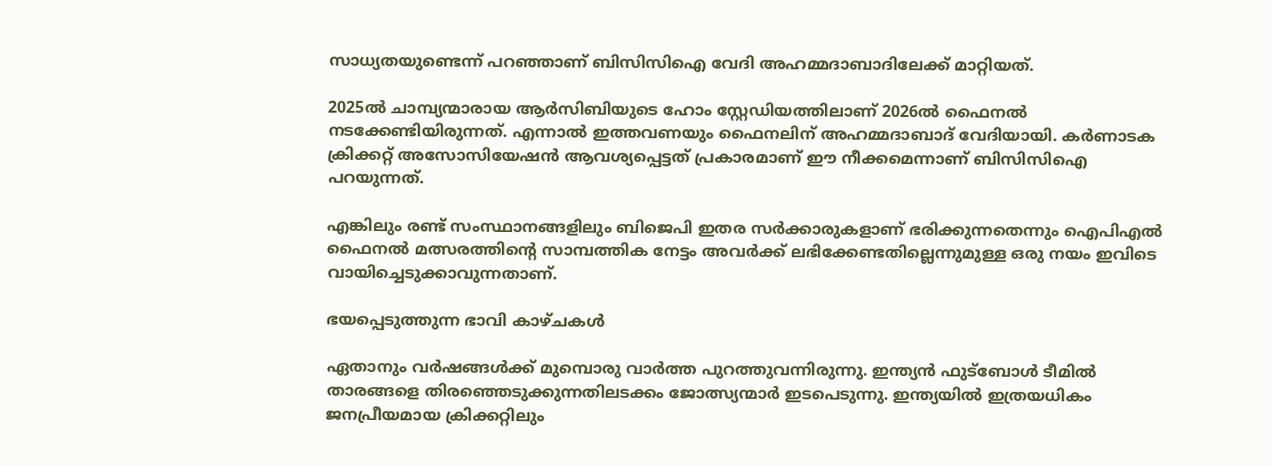സാധ്യതയുണ്ടെന്ന് പറഞ്ഞാണ് ബിസിസിഐ വേദി അഹമ്മദാബാദിലേക്ക് മാറ്റിയത്.

2025ൽ ചാമ്പ്യന്മാരായ ആർസിബിയുടെ ഹോം സ്റ്റേഡിയത്തിലാണ് 2026ൽ ഫൈനൽ നടക്കേണ്ടിയിരുന്നത്. എന്നാൽ ഇത്തവണയും ഫൈനലിന് അഹമ്മദാബാദ് വേദിയായി. കർണാടക ക്രിക്കറ്റ് അസോസിയേഷൻ ആവശ്യപ്പെട്ടത് പ്രകാരമാണ് ഈ നീക്കമെന്നാണ് ബിസിസിഐ പറയുന്നത്.

എങ്കിലും രണ്ട് സംസ്ഥാനങ്ങളിലും ബിജെപി ഇതര സർക്കാരുകളാണ് ഭരിക്കുന്നതെന്നും ഐപിഎൽ ഫൈനൽ മത്സരത്തിന്റെ സാമ്പത്തിക നേട്ടം അവർക്ക് ലഭിക്കേണ്ടതില്ലെന്നുമുള്ള ഒരു നയം ഇവിടെ വായിച്ചെടുക്കാവുന്നതാണ്.

ഭയപ്പെടുത്തുന്ന ഭാവി കാഴ്ചകൾ

ഏതാനും വർഷങ്ങൾക്ക് മുമ്പൊരു വാർത്ത പുറത്തുവന്നിരുന്നു. ഇന്ത്യൻ ഫുട്ബോൾ ടീമിൽ താരങ്ങളെ തിരഞ്ഞെടുക്കുന്നതിലടക്കം ജോത്സ്യന്മാർ ഇടപെടുന്നു. ഇന്ത്യയിൽ ഇത്രയധികം ജനപ്രീയമായ ക്രിക്കറ്റിലും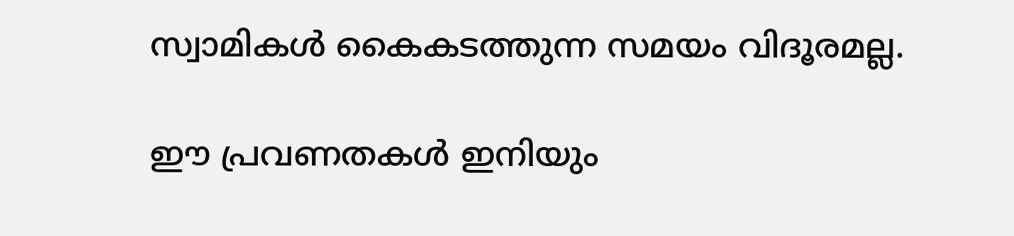സ്വാമികൾ കൈകടത്തുന്ന സമയം വിദൂരമല്ല.

ഈ പ്രവണതകൾ ഇനിയും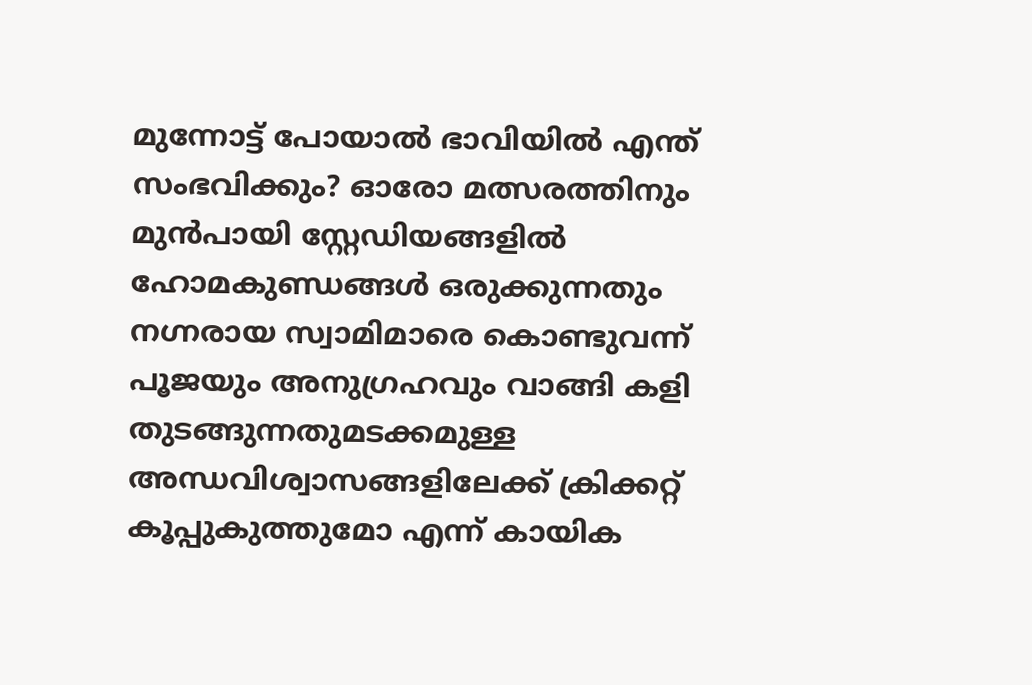മുന്നോട്ട് പോയാൽ ഭാവിയിൽ എന്ത് സംഭവിക്കും? ഓരോ മത്സരത്തിനും മുൻപായി സ്റ്റേഡിയങ്ങളിൽ ഹോമകുണ്ഡങ്ങൾ ഒരുക്കുന്നതും നഗ്നരായ സ്വാമിമാരെ കൊണ്ടുവന്ന് പൂജയും അനുഗ്രഹവും വാങ്ങി കളി തുടങ്ങുന്നതുമടക്കമുള്ള അന്ധവിശ്വാസങ്ങളിലേക്ക് ക്രിക്കറ്റ് കൂപ്പുകുത്തുമോ എന്ന് കായിക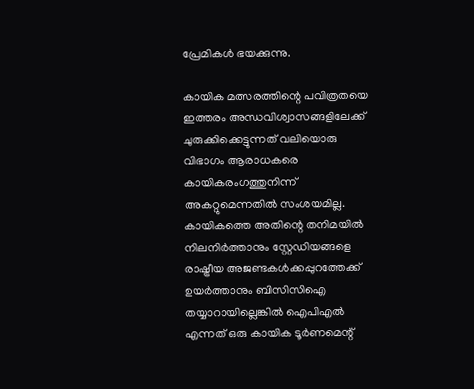പ്രേമികൾ ഭയക്കുന്നു.

കായിക മത്സരത്തിന്റെ പവിത്രതയെ ഇത്തരം അന്ധവിശ്വാസങ്ങളിലേക്ക് ചുരുക്കിക്കെട്ടുന്നത് വലിയൊരു വിഭാഗം ആരാധകരെ കായികരംഗത്തുനിന്ന് അകറ്റുമെന്നതിൽ സംശയമില്ല. കായികത്തെ അതിന്റെ തനിമയിൽ നിലനിർത്താനും സ്റ്റേഡിയങ്ങളെ രാഷ്ട്രീയ അജണ്ടകൾക്കപ്പുറത്തേക്ക് ഉയർത്താനും ബിസിസിഐ തയ്യാറായില്ലെങ്കിൽ ഐപിഎൽ എന്നത് ഒരു കായിക ടൂർണമെന്റ്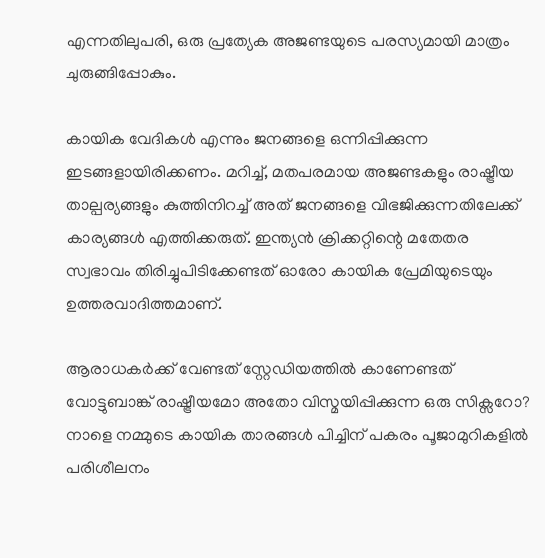എന്നതിലുപരി, ഒരു പ്രത്യേക അജണ്ടയുടെ പരസ്യമായി മാത്രം ചുരുങ്ങിപ്പോകും.

കായിക വേദികൾ എന്നും ജനങ്ങളെ ഒന്നിപ്പിക്കുന്ന ഇടങ്ങളായിരിക്കണം. മറിച്ച്, മതപരമായ അജണ്ടകളും രാഷ്ട്രീയ താല്പര്യങ്ങളും കുത്തിനിറച്ച് അത് ജനങ്ങളെ വിഭജിക്കുന്നതിലേക്ക് കാര്യങ്ങൾ എത്തിക്കരുത്. ഇന്ത്യൻ ക്രിക്കറ്റിന്റെ മതേതര സ്വഭാവം തിരിച്ചുപിടിക്കേണ്ടത് ഓരോ കായിക പ്രേമിയുടെയും ഉത്തരവാദിത്തമാണ്.

ആരാധകർക്ക് വേണ്ടത് സ്റ്റേഡിയത്തിൽ കാണേണ്ടത് വോട്ടുബാങ്ക് രാഷ്ട്രീയമോ അതോ വിസ്മയിപ്പിക്കുന്ന ഒരു സിക്സറോ? നാളെ നമ്മുടെ കായിക താരങ്ങൾ പിച്ചിന് പകരം പൂജാമുറികളിൽ പരിശീലനം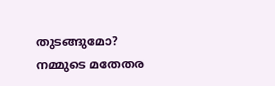തുടങ്ങുമോ? നമ്മുടെ മതേതര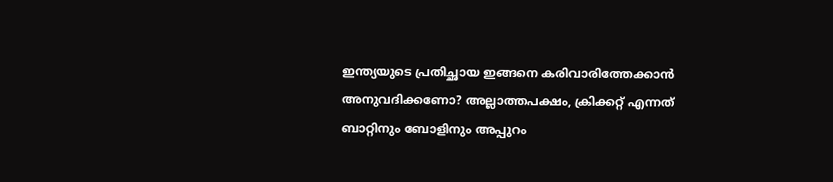ഇന്ത്യയുടെ പ്രതിച്ഛായ ഇങ്ങനെ കരിവാരിത്തേക്കാൻ അനുവദിക്കണോ? അല്ലാത്തപക്ഷം, ക്രിക്കറ്റ് എന്നത് ബാറ്റിനും ബോളിനും അപ്പുറം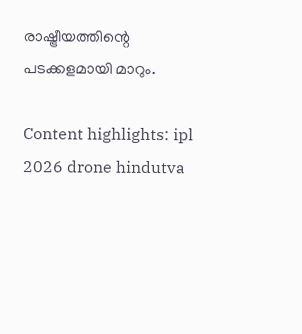രാഷ്ട്രീയത്തിന്റെ പടക്കളമായി മാറും.

Content highlights: ipl 2026 drone hindutva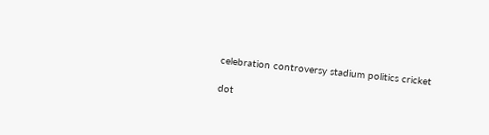celebration controversy stadium politics cricket

dot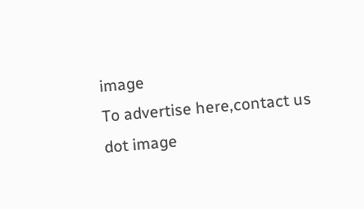image
To advertise here,contact us
dot image